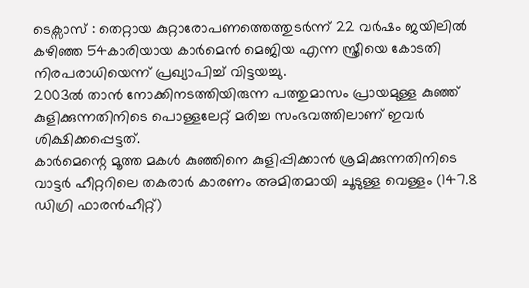ടെക്സാസ് : തെറ്റായ കുറ്റാരോപണത്തെത്തുടർന്ന് 22 വർഷം ജയിലിൽ കഴിഞ്ഞ 54കാരിയായ കാർമെൻ മെജിയ എന്ന സ്ത്രീയെ കോടതി നിരപരാധിയെന്ന് പ്രഖ്യാപിച്ച് വിട്ടയച്ചു.
2003ൽ താൻ നോക്കിനടത്തിയിരുന്ന പത്തുമാസം പ്രായമുള്ള കുഞ്ഞ് കുളിക്കുന്നതിനിടെ പൊള്ളലേറ്റ് മരിച്ച സംഭവത്തിലാണ് ഇവർ ശിക്ഷിക്കപ്പെട്ടത്.
കാർമെന്റെ മൂത്ത മകൾ കുഞ്ഞിനെ കുളിപ്പിക്കാൻ ശ്രമിക്കുന്നതിനിടെ വാട്ടർ ഹീറ്ററിലെ തകരാർ കാരണം അമിതമായി ചൂടുള്ള വെള്ളം (147.8 ഡിഗ്രി ഫാരൻഹീറ്റ്)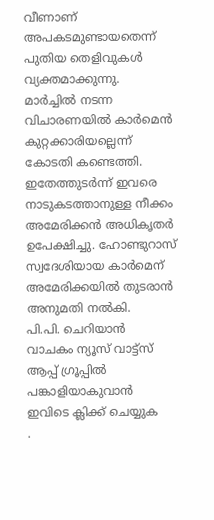വീണാണ് അപകടമുണ്ടായതെന്ന് പുതിയ തെളിവുകൾ വ്യക്തമാക്കുന്നു.
മാർച്ചിൽ നടന്ന വിചാരണയിൽ കാർമെൻ കുറ്റക്കാരിയല്ലെന്ന് കോടതി കണ്ടെത്തി. ഇതേത്തുടർന്ന് ഇവരെ നാടുകടത്താനുള്ള നീക്കം അമേരിക്കൻ അധികൃതർ ഉപേക്ഷിച്ചു. ഹോണ്ടുറാസ് സ്വദേശിയായ കാർമെന് അമേരിക്കയിൽ തുടരാൻ അനുമതി നൽകി.
പി.പി. ചെറിയാൻ
വാചകം ന്യൂസ് വാട്ട്സ് ആപ്പ് ഗ്രൂപ്പിൽ പങ്കാളിയാകുവാൻ
ഇവിടെ ക്ലിക്ക് ചെയ്യുക
.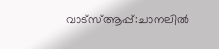വാട്സ്ആപ്പ്:ചാനലിൽ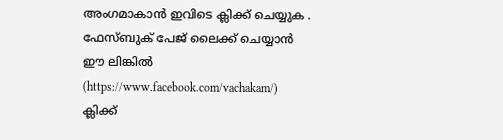അംഗമാകാൻ ഇവിടെ ക്ലിക്ക് ചെയ്യുക .
ഫേസ്ബുക് പേജ് ലൈക്ക് ചെയ്യാൻ ഈ ലിങ്കിൽ (https://www.facebook.com/vachakam/) ക്ലിക്ക്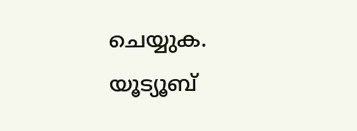ചെയ്യുക.
യൂട്യൂബ്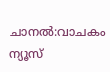ചാനൽ:വാചകം ന്യൂസ്